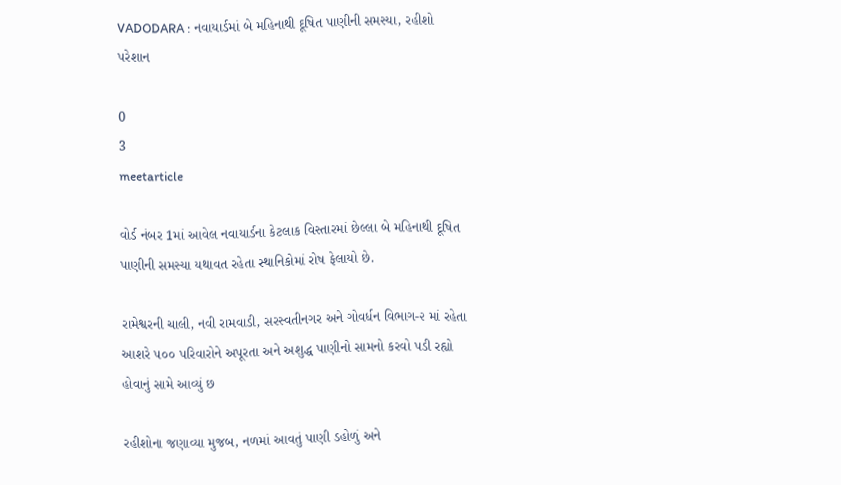VADODARA : નવાયાર્ડમાં બે મહિનાથી દૂષિત પાણીની સમસ્યા, રહીશો પરેશાન

0
3
meetarticle

વોર્ડ નંબર 1માં આવેલ નવાયાર્ડના કેટલાક વિસ્તારમાં છેલ્લા બે મહિનાથી દૂષિત પાણીની સમસ્યા યથાવત રહેતા સ્થાનિકોમાં રોષ ફેલાયો છે.

રામેશ્વરની ચાલી, નવી રામવાડી, સરસ્વતીનગર અને ગોવર્ધન વિભાગ-૨ માં રહેતા આશરે ૫૦૦ પરિવારોને અપૂરતા અને અશુદ્ધ પાણીનો સામનો કરવો પડી રહ્યો હોવાનું સામે આવ્યું છ

રહીશોના જણાવ્યા મુજબ, નળમાં આવતું પાણી ડહોળું અને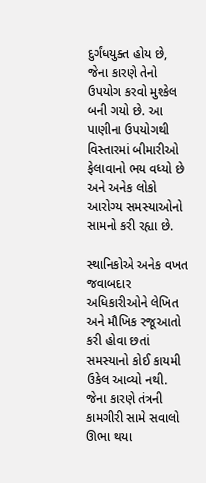દુર્ગંધયુક્ત હોય છે, જેના કારણે તેનો ઉપયોગ કરવો મુશ્કેલ બની ગયો છે. આ પાણીના ઉપયોગથી વિસ્તારમાં બીમારીઓ ફેલાવાનો ભય વધ્યો છે અને અનેક લોકો આરોગ્ય સમસ્યાઓનો સામનો કરી રહ્યા છે.

સ્થાનિકોએ અનેક વખત જવાબદાર અધિકારીઓને લેખિત અને મૌખિક રજૂઆતો કરી હોવા છતાં સમસ્યાનો કોઈ કાયમી ઉકેલ આવ્યો નથી. જેના કારણે તંત્રની કામગીરી સામે સવાલો ઊભા થયા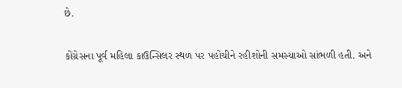છે.

કોંગ્રેસના પૂર્વ મહિલા કાઉન્સિલર સ્થળ પર પહોંચીને રહીશોની સમસ્યાઓ સાંભળી હતી. અને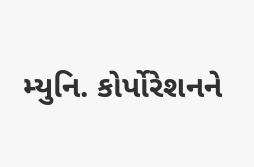મ્યુનિ. કોર્પોરેશનને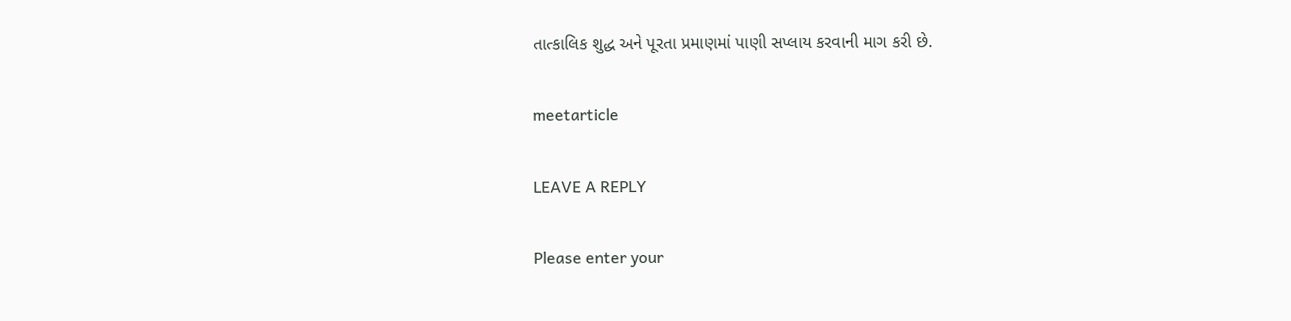તાત્કાલિક શુદ્ધ અને પૂરતા પ્રમાણમાં પાણી સપ્લાય કરવાની માગ કરી છે.

meetarticle

LEAVE A REPLY

Please enter your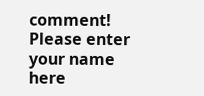comment!
Please enter your name here